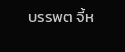บรรพต จี้ห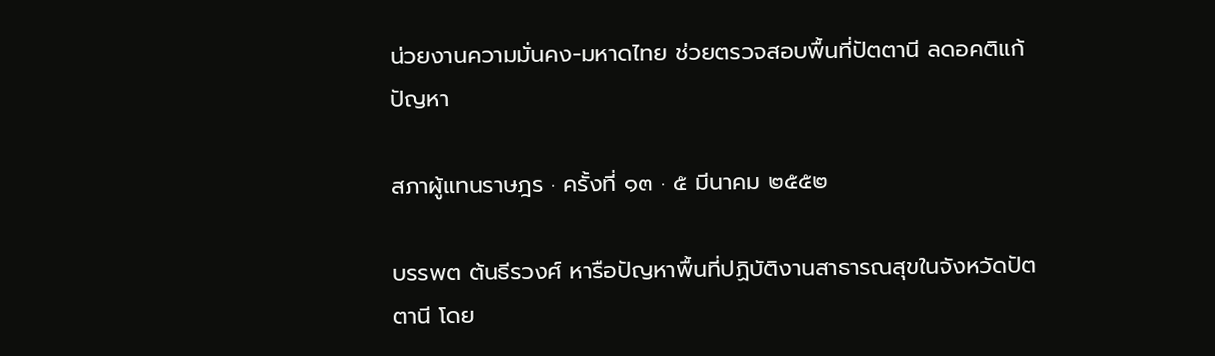น่วยงานความมั่นคง-มหาดไทย ช่วยตรวจสอบพื้นที่ปัตตานี ลดอคติแก้ปัญหา

สภาผู้แทนราษฎร · ครั้งที่ ๑๓ · ๕ มีนาคม ๒๕๕๒

บรรพต ต้นธีรวงศ์ หารือปัญหาพื้นที่ปฏิบัติงานสาธารณสุขในจังหวัดปัตตานี โดย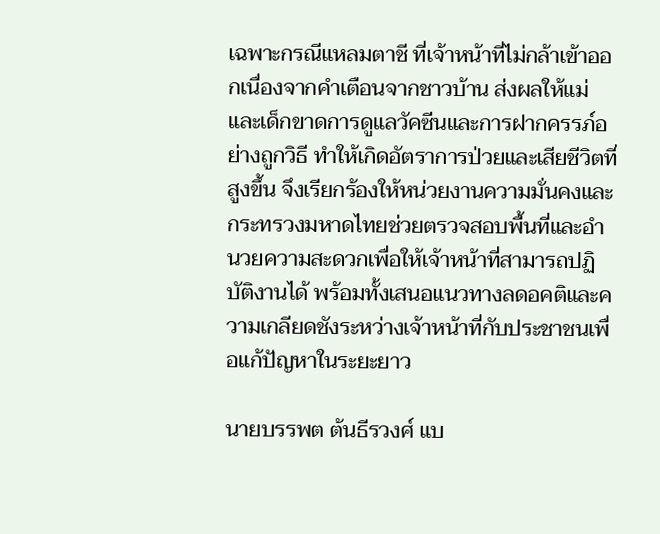เฉพาะกรณีแหลมตาชี ที่เจ้าหน้าที่ไม่กล้าเข้าออกเนื่องจากคำเตือนจากชาวบ้าน ส่งผลให้แม่และเด็กขาดการดูแลวัคซีนและการฝากครรภ์อย่างถูกวิธี ทำให้เกิดอัตราการป่วยและเสียชีวิตที่สูงขึ้น จึงเรียกร้องให้หน่วยงานความมั่นคงและกระทรวงมหาดไทยช่วยตรวจสอบพื้นที่และอำนวยความสะดวกเพื่อให้เจ้าหน้าที่สามารถปฏิบัติงานได้ พร้อมทั้งเสนอแนวทางลดอคติและความเกลียดชังระหว่างเจ้าหน้าที่กับประชาชนเพื่อแก้ปัญหาในระยะยาว

นายบรรพต ต้นธีรวงศ์ แบ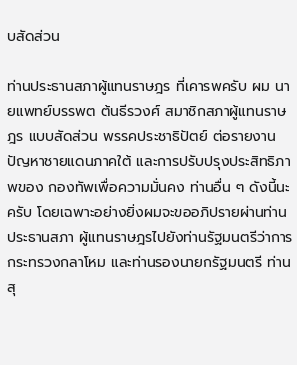บสัดส่วน

ท่านประธานสภาผู้แทนราษฎร ที่เคารพครับ ผม นายแพทย์บรรพต ต้นธีรวงศ์ สมาชิกสภาผู้แทนราษฎร แบบสัดส่วน พรรคประชาธิปัตย์ ต่อรายงานปัญหาชายแดนภาคใต้ และการปรับปรุงประสิทธิภาพของ กองทัพเพื่อความมั่นคง ท่านอื่น ๆ ดังนี้นะครับ โดยเฉพาะอย่างยิ่งผมจะขออภิปรายผ่านท่านประธานสภา ผู้แทนราษฎรไปยังท่านรัฐมนตรีว่าการกระทรวงกลาโหม และท่านรองนายกรัฐมนตรี ท่านสุ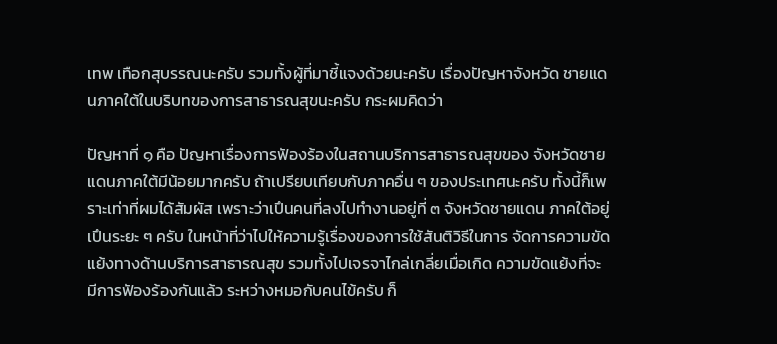เทพ เทือกสุบรรณนะครับ รวมทั้งผู้ที่มาชี้แจงด้วยนะครับ เรื่องปัญหาจังหวัด ชายแดนภาคใต้ในบริบทของการสาธารณสุขนะครับ กระผมคิดว่า

ปัญหาที่ ๑ คือ ปัญหาเรื่องการฟัองร้องในสถานบริการสาธารณสุขของ จังหวัดชายแดนภาคใต้มีน้อยมากครับ ถ้าเปรียบเทียบกับภาคอื่น ๆ ของประเทศนะครับ ทั้งนี้ก็เพราะเท่าที่ผมได้สัมผัส เพราะว่าเปึนคนที่ลงไปทํางานอยู่ที่ ๓ จังหวัดชายแดน ภาคใต้อยู่เปึนระยะ ๆ ครับ ในหน้าที่ว่าไปให้ความรู้เรื่องของการใช้สันติวิธีในการ จัดการความขัดแย้งทางด้านบริการสาธารณสุข รวมทั้งไปเจรจาไกล่เกลี่ยเมื่อเกิด ความขัดแย้งที่จะมีการฟัองร้องกันแล้ว ระหว่างหมอกับคนไข้ครับ ก็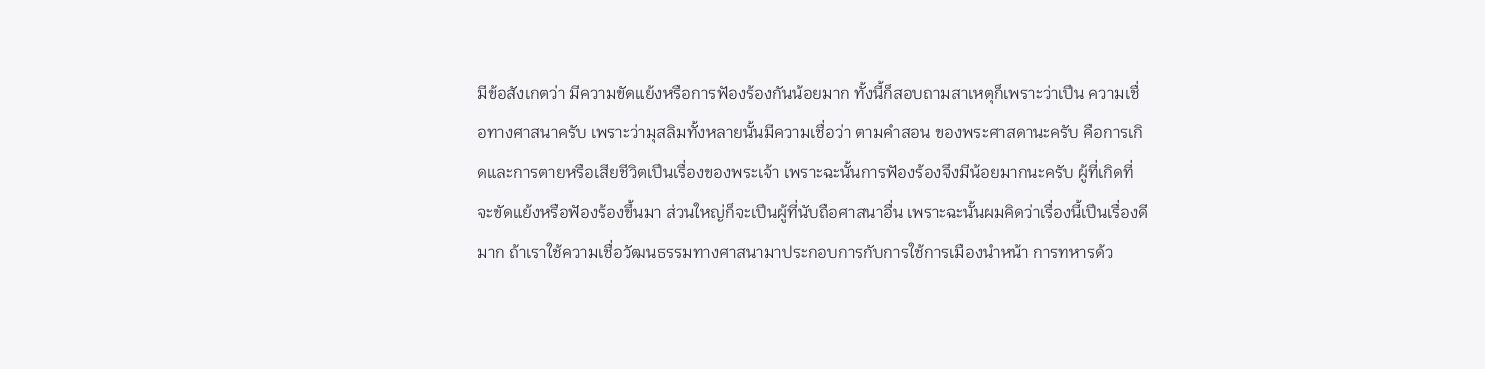มีข้อสังเกตว่า มีความขัดแย้งหรือการฟัองร้องกันน้อยมาก ทั้งนี้ก็สอบถามสาเหตุก็เพราะว่าเปึน ความเชื่อทางศาสนาครับ เพราะว่ามุสลิมทั้งหลายนั้นมีความเชื่อว่า ตามคําสอน ของพระศาสดานะครับ คือการเกิดและการตายหรือเสียชีวิตเปึนเรื่องของพระเจ้า เพราะฉะนั้นการฟัองร้องจึงมีน้อยมากนะครับ ผู้ที่เกิดที่จะขัดแย้งหรือฟัองร้องขึ้นมา ส่วนใหญ่ก็จะเปึนผู้ที่นับถือศาสนาอื่น เพราะฉะนั้นผมคิดว่าเรื่องนี้เปึนเรื่องดีมาก ถ้าเราใช้ความเชื่อวัฒนธรรมทางศาสนามาประกอบการกับการใช้การเมืองนําหน้า การทหารด้ว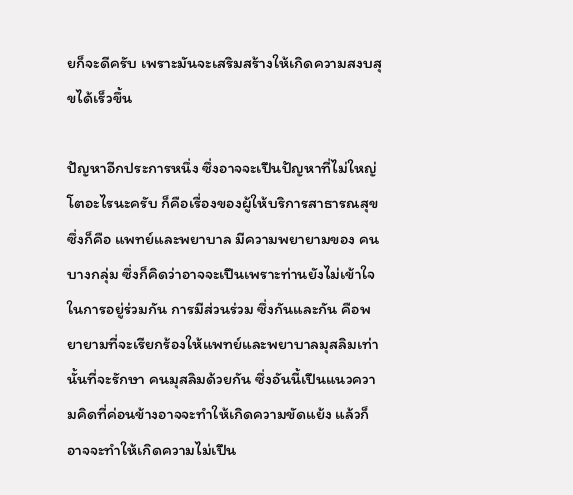ยก็จะดีครับ เพราะมันจะเสริมสร้างให้เกิดความสงบสุขได้เร็วขึ้น

ปัญหาอีกประการหนึ่ง ซึ่งอาจจะเปึนปัญหาที่ไม่ใหญ่โตอะไรนะครับ ก็คือเรื่องของผู้ให้บริการสาธารณสุข ซึ่งก็คือ แพทย์และพยาบาล มีความพยายามของ คนบางกลุ่ม ซึ่งก็คิดว่าอาจจะเปึนเพราะท่านยังไม่เข้าใจในการอยู่ร่วมกัน การมีส่วนร่วม ซึ่งกันและกัน คือพยายามที่จะเรียกร้องให้แพทย์และพยาบาลมุสลิมเท่านั้นที่จะรักษา คนมุสลิมด้วยกัน ซึ่งอันนี้เปึนแนวความคิดที่ค่อนข้างอาจจะทําให้เกิดความขัดแย้ง แล้วก็ อาจจะทําให้เกิดความไม่เปึน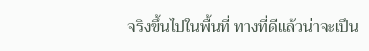จริงขึ้นไปในพื้นที่ ทางที่ดีแล้วน่าจะเปึน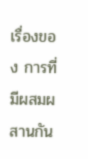เรื่องของ การที่มีผสมผสานกัน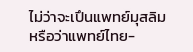ไม่ว่าจะเปึนแพทย์มุสลิมหรือว่าแพทย์ไทย-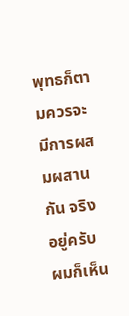พุทธก็ตามควรจะ มีการผสมผสานกัน จริงอยู่ครับผมก็เห็น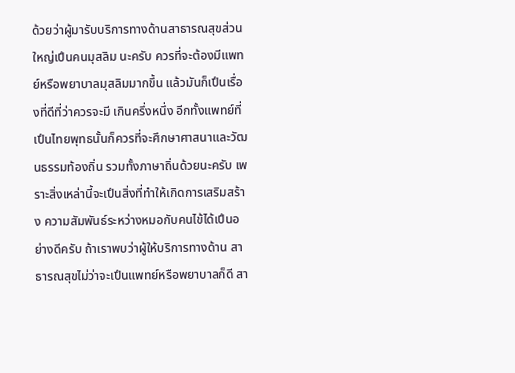ด้วยว่าผู้มารับบริการทางด้านสาธารณสุขส่วนใหญ่เปึนคนมุสลิม นะครับ ควรที่จะต้องมีแพทย์หรือพยาบาลมุสลิมมากขึ้น แล้วมันก็เปึนเรื่องที่ดีที่ว่าควรจะมี เกินครึ่งหนึ่ง อีกทั้งแพทย์ที่เปึนไทยพุทธนั้นก็ควรที่จะศึกษาศาสนาและวัฒนธรรมท้องถิ่น รวมทั้งภาษาถิ่นด้วยนะครับ เพราะสิ่งเหล่านี้จะเปึนสิ่งที่ทําให้เกิดการเสริมสร้าง ความสัมพันธ์ระหว่างหมอกับคนไข้ได้เปึนอย่างดีครับ ถ้าเราพบว่าผู้ให้บริการทางด้าน สาธารณสุขไม่ว่าจะเปึนแพทย์หรือพยาบาลก็ดี สา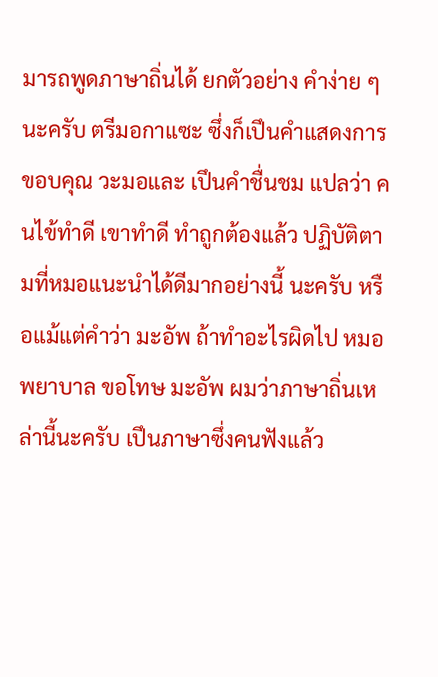มารถพูดภาษาถิ่นได้ ยกตัวอย่าง คําง่าย ๆ นะครับ ตรีมอกาแซะ ซึ่งก็เปึนคําแสดงการขอบคุณ วะมอและ เปึนคําชื่นชม แปลว่า คนไข้ทําดี เขาทําดี ทําถูกต้องแล้ว ปฏิบัติตามที่หมอแนะนําได้ดีมากอย่างนี้ นะครับ หรือแม้แต่คําว่า มะอัพ ถ้าทําอะไรผิดไป หมอ พยาบาล ขอโทษ มะอัพ ผมว่าภาษาถิ่นเหล่านี้นะครับ เปึนภาษาซึ่งคนฟังแล้ว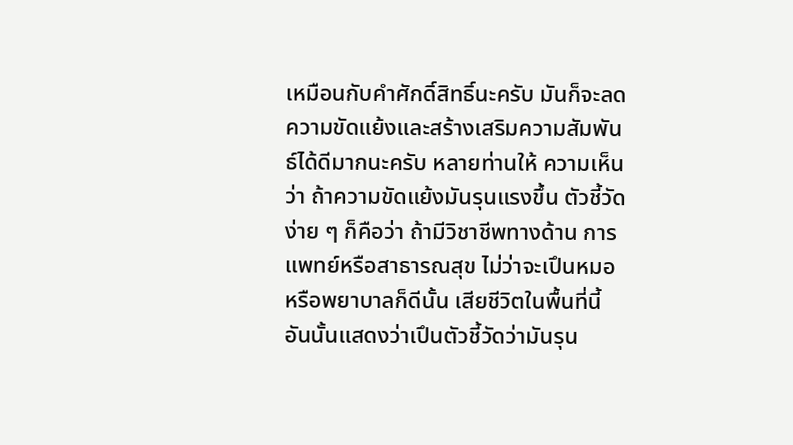เหมือนกับคําศักดิ์สิทธิ์นะครับ มันก็จะลดความขัดแย้งและสร้างเสริมความสัมพันธ์ได้ดีมากนะครับ หลายท่านให้ ความเห็นว่า ถ้าความขัดแย้งมันรุนแรงขึ้น ตัวชี้วัดง่าย ๆ ก็คือว่า ถ้ามีวิชาชีพทางด้าน การแพทย์หรือสาธารณสุข ไม่ว่าจะเปึนหมอหรือพยาบาลก็ดีนั้น เสียชีวิตในพื้นที่นี้ อันนั้นแสดงว่าเปึนตัวชี้วัดว่ามันรุน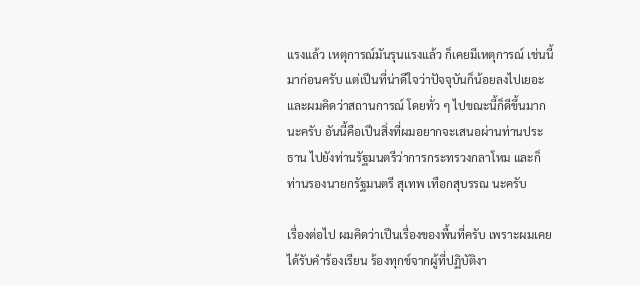แรงแล้ว เหตุการณ์มันรุนแรงแล้ว ก็เคยมีเหตุการณ์ เช่นนี้มาก่อนครับ แต่เปึนที่น่าดีใจว่าปัจจุบันก็น้อยลงไปเยอะ และผมคิดว่าสถานการณ์ โดยทั่ว ๆ ไปขณะนี้ก็ดีขึ้นมากนะครับ อันนี้คือเปึนสิ่งที่ผมอยากจะเสนอผ่านท่านประธาน ไปยังท่านรัฐมนตรีว่าการกระทรวงกลาโหม และก็ท่านรองนายกรัฐมนตรี สุเทพ เทือกสุบรรณ นะครับ

เรื่องต่อไป ผมคิดว่าเปึนเรื่องของพื้นที่ครับ เพราะผมเคยได้รับคําร้องเรียน ร้องทุกข์จากผู้ที่ปฏิบัติงา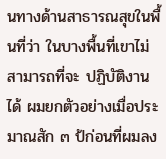นทางด้านสาธารณสุขในพื้นที่ว่า ในบางพื้นที่เขาไม่สามารถที่จะ ปฏิบัติงานได้ ผมยกตัวอย่างเมื่อประมาณสัก ๓ ป้ก่อนที่ผมลง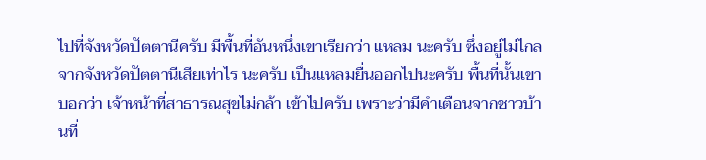ไปที่จังหวัดปัตตานีครับ มีพื้นที่อันหนึ่งเขาเรียกว่า แหลม นะครับ ซึ่งอยู่ไม่ไกลจากจังหวัดปัตตานีเสียเท่าไร นะครับ เปึนแหลมยื่นออกไปนะครับ พื้นที่นั้นเขาบอกว่า เจ้าหน้าที่สาธารณสุขไม่กล้า เข้าไปครับ เพราะว่ามีคําเตือนจากชาวบ้านที่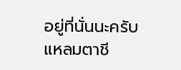อยู่ที่นั่นนะครับ แหลมตาชี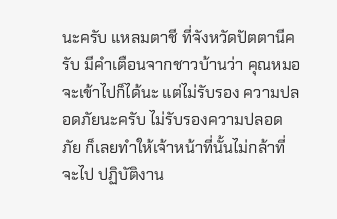นะครับ แหลมตาชี ที่จังหวัดปัตตานีครับ มีคําเตือนจากชาวบ้านว่า คุณหมอจะเข้าไปก็ได้นะ แต่ไม่รับรอง ความปลอดภัยนะครับ ไม่รับรองความปลอดภัย ก็เลยทําให้เจ้าหน้าที่นั้นไม่กล้าที่จะไป ปฏิบัติงาน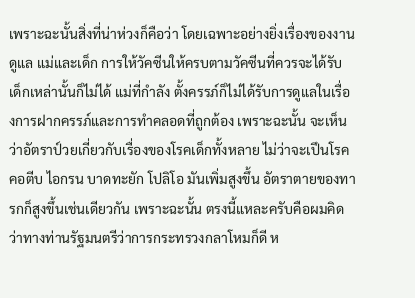เพราะฉะนั้นสิ่งที่น่าห่วงก็คือว่า โดยเฉพาะอย่างยิ่งเรื่องของงานดูแล แม่และเด็ก การให้วัคซีนให้ครบตามวัคซีนที่ควรจะได้รับ เด็กเหล่านั้นก็ไม่ได้ แม่ที่กําลัง ตั้งครรภ์ก็ไม่ได้รับการดูแลในเรื่องการฝากครรภ์และการทําคลอดที่ถูกต้อง เพราะฉะนั้น จะเห็นว่าอัตราป์วยเกี่ยวกับเรื่องของโรคเด็กทั้งหลาย ไม่ว่าจะเปึนโรคคอตีบ ไอกรน บาดทะยัก โปลิโอ มันเพิ่มสูงขึ้น อัตราตายของทารกก็สูงขึ้นเช่นเดียวกัน เพราะฉะนั้น ตรงนี้แหละครับคือผมคิดว่าทางท่านรัฐมนตรีว่าการกระทรวงกลาโหมก็ดี ห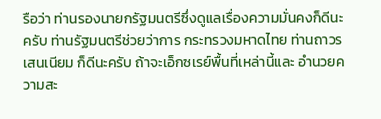รือว่า ท่านรองนายกรัฐมนตรีซึ่งดูแลเรื่องความมั่นคงก็ดีนะครับ ท่านรัฐมนตรีช่วยว่าการ กระทรวงมหาดไทย ท่านถาวร เสนเนียม ก็ดีนะครับ ถ้าจะเอ็กซเรย์พื้นที่เหล่านี้และ อํานวยความสะ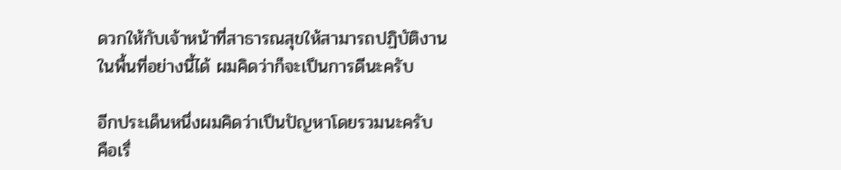ดวกให้กับเจ้าหน้าที่สาธารณสุขให้สามารถปฏิบัติงานในพื้นที่อย่างนี้ได้ ผมคิดว่าก็จะเปึนการดีนะครับ

อีกประเด็นหนึ่งผมคิดว่าเปึนปัญหาโดยรวมนะครับ คือเรื่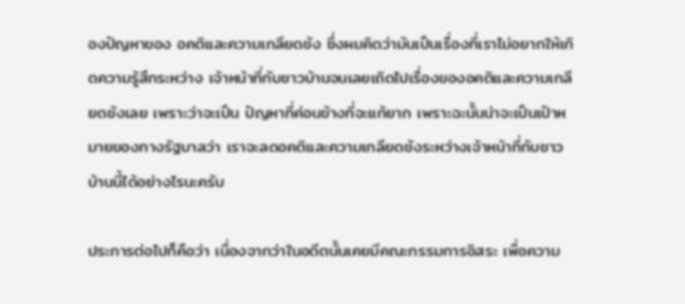องปัญหาของ อคติและความเกลียดชัง ซึ่งผมคิดว่ามันเปึนเรื่องที่เราไม่อยากให้เกิดความรู้สึกระหว่าง เจ้าหน้าที่กับชาวบ้านจนเลยเถิดไปเรื่องของอคติและความเกลียดชังเลย เพราะว่าจะเปึน ปัญหาที่ค่อนข้างที่จะแก้ยาก เพราะฉะนั้นน่าจะเปึนเปัาหมายของทางรัฐบาลว่า เราจะลดอคติและความเกลียดชังระหว่างเจ้าหน้าที่กับชาวบ้านนี้ได้อย่างไรนะครับ

ประการต่อไปก็คือว่า เนื่องจากว่าในอดีตนั้นเคยมีคณะกรรมการอิสระ เพื่อความ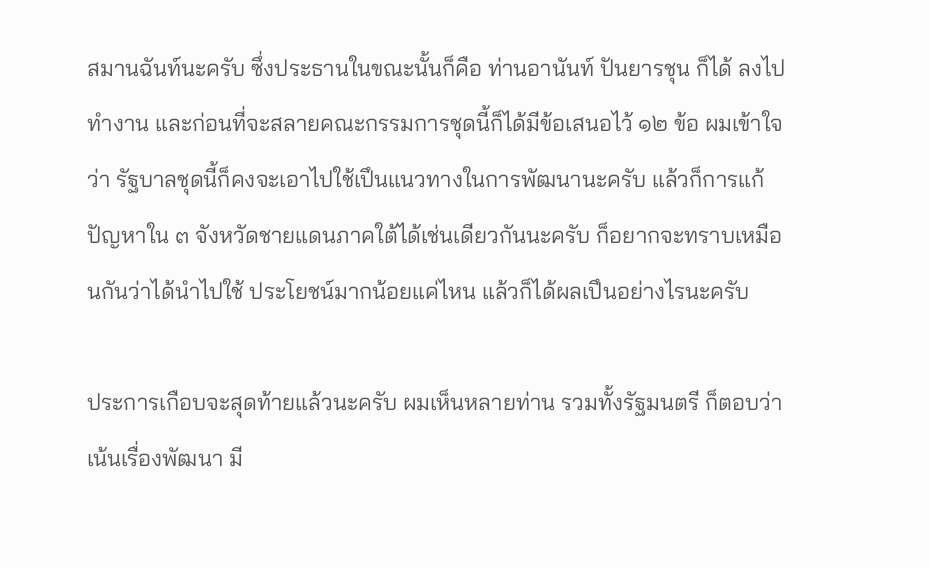สมานฉันท์นะครับ ซึ่งประธานในขณะนั้นก็คือ ท่านอานันท์ ปันยารชุน ก็ได้ ลงไปทํางาน และก่อนที่จะสลายคณะกรรมการชุดนี้ก็ได้มีข้อเสนอไว้ ๑๒ ข้อ ผมเข้าใจว่า รัฐบาลชุดนี้ก็คงจะเอาไปใช้เปึนแนวทางในการพัฒนานะครับ แล้วก็การแก้ปัญหาใน ๓ จังหวัดชายแดนภาคใต้ได้เช่นเดียวกันนะครับ ก็อยากจะทราบเหมือนกันว่าได้นําไปใช้ ประโยชน์มากน้อยแค่ไหน แล้วก็ได้ผลเปึนอย่างไรนะครับ

ประการเกือบจะสุดท้ายแล้วนะครับ ผมเห็นหลายท่าน รวมทั้งรัฐมนตรี ก็ตอบว่าเน้นเรื่องพัฒนา มี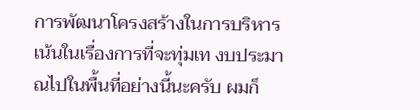การพัฒนาโครงสร้างในการบริหาร เน้นในเรื่องการที่จะทุ่มเท งบประมาณไปในพื้นที่อย่างนี้นะครับ ผมก็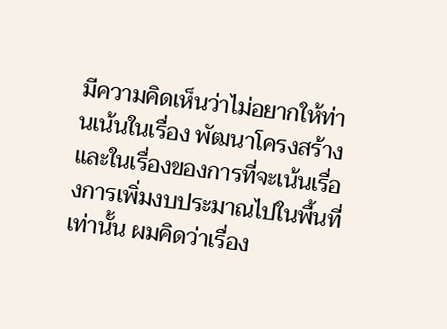มีความคิดเห็นว่าไม่อยากให้ท่านเน้นในเรื่อง พัฒนาโครงสร้างและในเรื่องของการที่จะเน้นเรื่องการเพิ่มงบประมาณไปในพื้นที่เท่านั้น ผมคิดว่าเรื่อง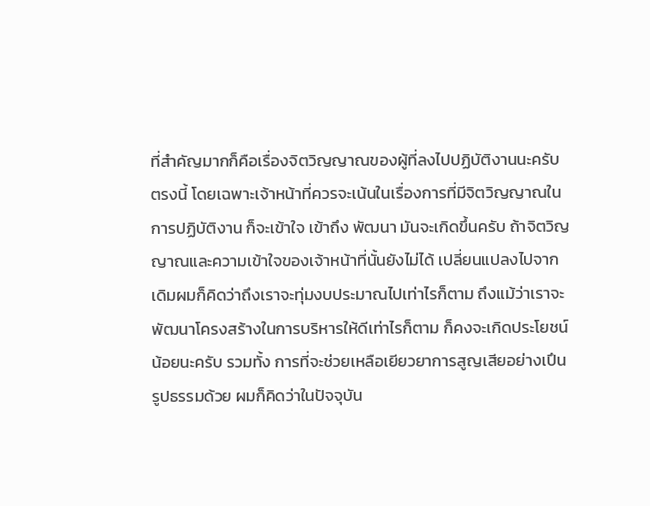ที่สําคัญมากก็คือเรื่องจิตวิญญาณของผู้ที่ลงไปปฏิบัติงานนะครับ ตรงนี้ โดยเฉพาะเจ้าหน้าที่ควรจะเน้นในเรื่องการที่มีจิตวิญญาณในการปฏิบัติงาน ก็จะเข้าใจ เข้าถึง พัฒนา มันจะเกิดขึ้นครับ ถ้าจิตวิญญาณและความเข้าใจของเจ้าหน้าที่นั้นยังไม่ได้ เปลี่ยนแปลงไปจากเดิมผมก็คิดว่าถึงเราจะทุ่มงบประมาณไปเท่าไรก็ตาม ถึงแม้ว่าเราจะ พัฒนาโครงสร้างในการบริหารให้ดีเท่าไรก็ตาม ก็คงจะเกิดประโยชน์น้อยนะครับ รวมทั้ง การที่จะช่วยเหลือเยียวยาการสูญเสียอย่างเปึนรูปธรรมด้วย ผมก็คิดว่าในปัจจุบัน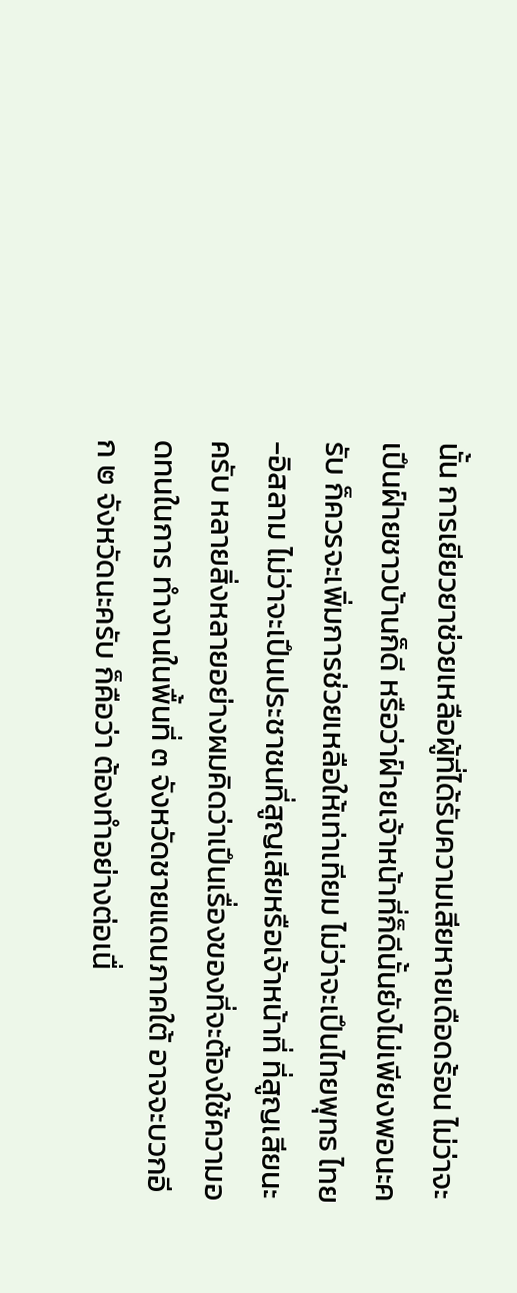นั้น การเยียวยาช่วยเหลือผู้ที่ได้รับความเสียหายเดือดร้อน ไม่ว่าจะเปึนฝ์ายชาวบ้านก็ดี หรือว่าฝ์ายเจ้าหน้าที่ก็ดีนั้นยังไม่เพียงพอนะครับ ก็ควรจะเพิ่มการช่วยเหลือให้เท่าเทียม ไม่ว่าจะเปึนไทยพุทธ ไทย-อิสลาม ไม่ว่าจะเปึนประชาชนที่สูญเสียหรือเจ้าหน้าที่ ที่สูญเสียนะครับ หลายสิ่งหลายอย่างผมคิดว่าเปึนเรื่องของที่จะต้องใช้ความอดทนในการ ทํางานในพื้นที่ ๓ จังหวัดชายแดนภาคใต้ อาจจะบวกอีก ๒ จังหวัดนะครับ ก็คือว่า ต้องทําอย่างต่อเนื่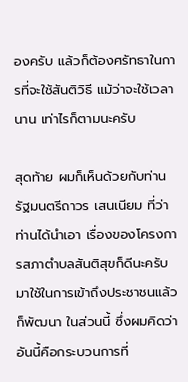องครับ แล้วก็ต้องศรัทธาในการที่จะใช้สันติวิธี แม้ว่าจะใช้เวลานาน เท่าไรก็ตามนะครับ

สุดท้าย ผมก็เห็นด้วยกับท่านรัฐมนตรีถาวร เสนเนียม ที่ว่าท่านได้นําเอา เรื่องของโครงการสภาตําบลสันติสุขก็ดีนะครับมาใช้ในการเข้าถึงประชาชนแล้วก็พัฒนา ในส่วนนี้ ซึ่งผมคิดว่าอันนี้คือกระบวนการที่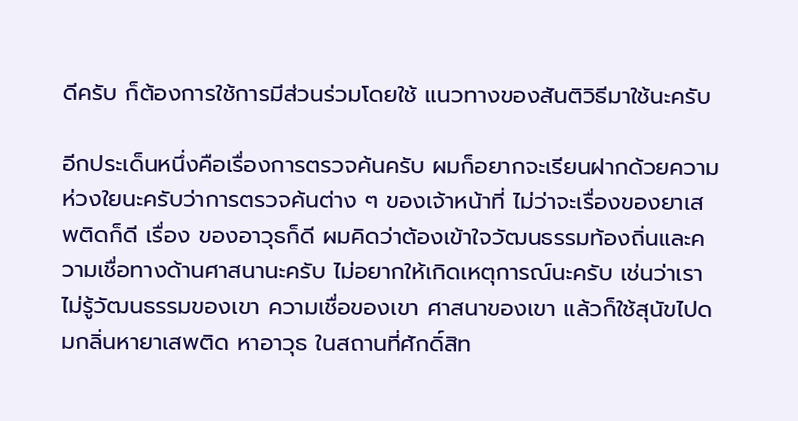ดีครับ ก็ต้องการใช้การมีส่วนร่วมโดยใช้ แนวทางของสันติวิธีมาใช้นะครับ

อีกประเด็นหนึ่งคือเรื่องการตรวจค้นครับ ผมก็อยากจะเรียนฝากด้วยความ ห่วงใยนะครับว่าการตรวจค้นต่าง ๆ ของเจ้าหน้าที่ ไม่ว่าจะเรื่องของยาเสพติดก็ดี เรื่อง ของอาวุธก็ดี ผมคิดว่าต้องเข้าใจวัฒนธรรมท้องถิ่นและความเชื่อทางด้านศาสนานะครับ ไม่อยากให้เกิดเหตุการณ์นะครับ เช่นว่าเราไม่รู้วัฒนธรรมของเขา ความเชื่อของเขา ศาสนาของเขา แล้วก็ใช้สุนัขไปดมกลิ่นหายาเสพติด หาอาวุธ ในสถานที่ศักดิ์สิท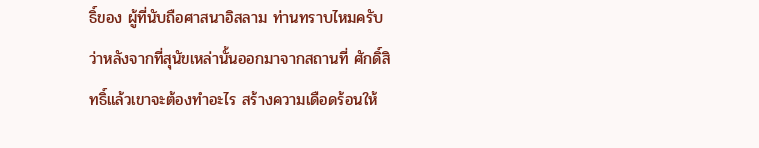ธิ์ของ ผู้ที่นับถือศาสนาอิสลาม ท่านทราบไหมครับว่าหลังจากที่สุนัขเหล่านั้นออกมาจากสถานที่ ศักดิ์สิทธิ์แล้วเขาจะต้องทําอะไร สร้างความเดือดร้อนให้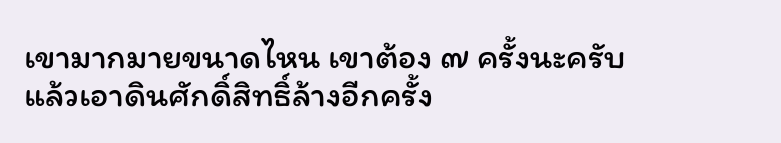เขามากมายขนาดไหน เขาต้อง ๗ ครั้งนะครับ แล้วเอาดินศักดิ์สิทธิ์ล้างอีกครั้ง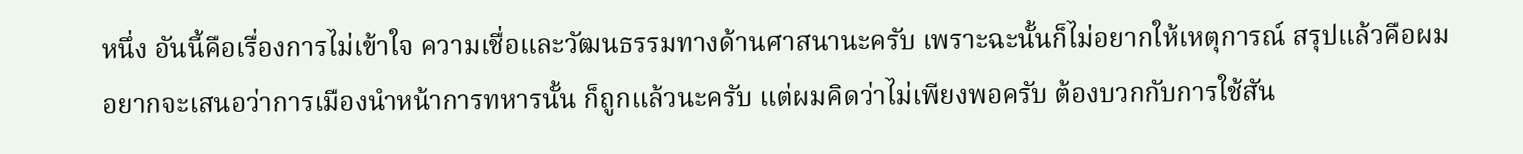หนึ่ง อันนี้คือเรื่องการไม่เข้าใจ ความเชื่อและวัฒนธรรมทางด้านศาสนานะครับ เพราะฉะนั้นก็ไม่อยากให้เหตุการณ์ สรุปแล้วคือผมอยากจะเสนอว่าการเมืองนําหน้าการทหารนั้น ก็ถูกแล้วนะครับ แต่ผมคิดว่าไม่เพียงพอครับ ต้องบวกกับการใช้สัน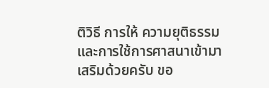ติวิธี การให้ ความยุติธรรม และการใช้การศาสนาเข้ามาเสริมด้วยครับ ขอ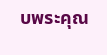บพระคุณ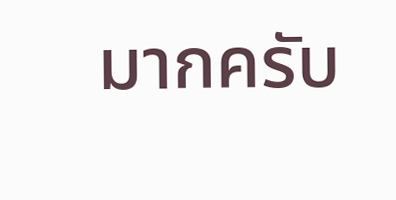มากครับ